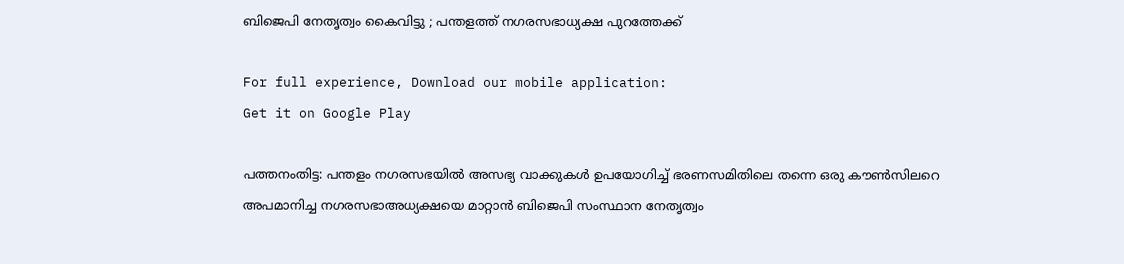ബിജെപി നേതൃത്വം കൈവിട്ടു ; പന്തളത്ത്‌ നഗരസഭാധ്യക്ഷ പുറത്തേക്ക്‌

For full experience, Download our mobile application:
Get it on Google Play

പത്തനംതിട്ട: പന്തളം നഗരസഭയില്‍ അസഭ്യ വാക്കുകള്‍ ഉപയോഗിച്ച്‌ ഭരണസമിതിലെ തന്നെ ഒരു കൗണ്‍സിലറെ അപമാനിച്ച നഗരസഭാഅധ്യക്ഷയെ മാറ്റാന്‍ ബിജെപി സംസ്ഥാന നേതൃത്വം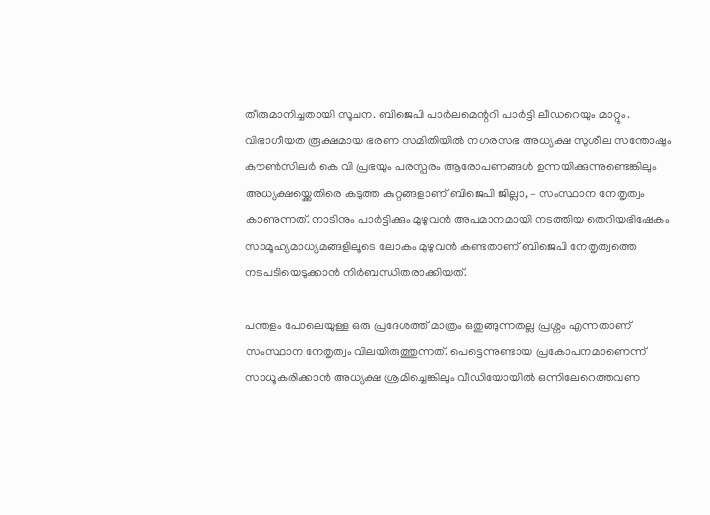തീരുമാനിച്ചതായി സൂചന. ബിജെപി പാര്‍ലമെന്ററി പാര്‍ട്ടി ലീഡറെയും മാറ്റും. വിഭാഗീയത രൂക്ഷമായ ഭരണ സമിതിയില്‍ നഗരസഭ അധ്യക്ഷ സുശീല സന്തോഷും കൗണ്‍സിലര്‍ കെ വി പ്രഭയും പരസ്പരം ആരോപണങ്ങള്‍ ഉന്നയിക്കുന്നുണ്ടെങ്കിലും അധ്യക്ഷയ്ക്കെതിരെ കടുത്ത കുറ്റങ്ങളാണ് ബിജെപി ജില്ലാ, – സംസ്ഥാന നേതൃത്വം കാണുന്നത്. നാടിനും പാര്‍ട്ടിക്കും മുഴുവന്‍ അപമാനമായി നടത്തിയ തെറിയഭിഷേകം സാമൂഹ്യമാധ്യമങ്ങളിലൂടെ ലോകം മുഴുവന്‍ കണ്ടതാണ് ബിജെപി നേതൃത്വത്തെ നടപടിയെടുക്കാന്‍ നിര്‍ബന്ധിതരാക്കിയത്.

പന്തളം പോലെയുള്ള ഒരു പ്രദേശത്ത് മാത്രം ഒതുങ്ങുന്നതല്ല പ്രശ്നം എന്നതാണ് സംസ്ഥാന നേതൃത്വം വിലയിരുത്തുന്നത്. പെട്ടെന്നുണ്ടായ പ്രകോപനമാണെന്ന് സാധൂകരിക്കാന്‍ അധ്യക്ഷ ശ്രമിച്ചെങ്കിലും വീഡിയോയില്‍ ഒന്നിലേറെത്തവണ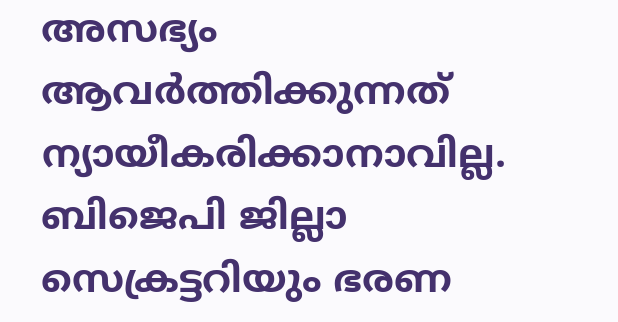അസഭ്യം ആവര്‍ത്തിക്കുന്നത് ന്യായീകരിക്കാനാവില്ല. ബിജെപി ജില്ലാ സെക്രട്ടറിയും ഭരണ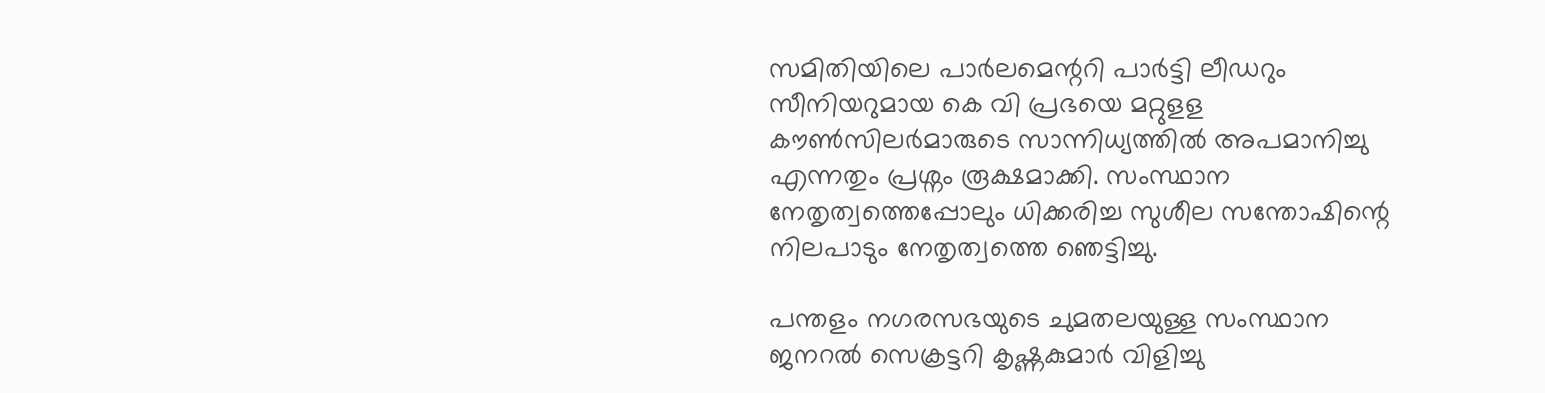സമിതിയിലെ പാര്‍ലമെന്ററി പാര്‍ട്ടി ലീഡറും സീനിയറുമായ കെ വി പ്രഭയെ മറ്റുളള കൗണ്‍സിലര്‍മാരുടെ സാന്നിധ്യത്തില്‍ അപമാനിച്ചു എന്നതും പ്രശ്നം രൂക്ഷമാക്കി. സംസ്ഥാന നേതൃത്വത്തെപ്പോലും ധിക്കരിച്ച സുശീല സന്തോഷിന്റെ നിലപാടും നേതൃത്വത്തെ ഞെട്ടിച്ചു.

പന്തളം നഗരസഭയുടെ ചുമതലയുള്ള സംസ്ഥാന ജനറല്‍ സെക്രട്ടറി കൃഷ്ണകുമാര്‍ വിളിച്ചു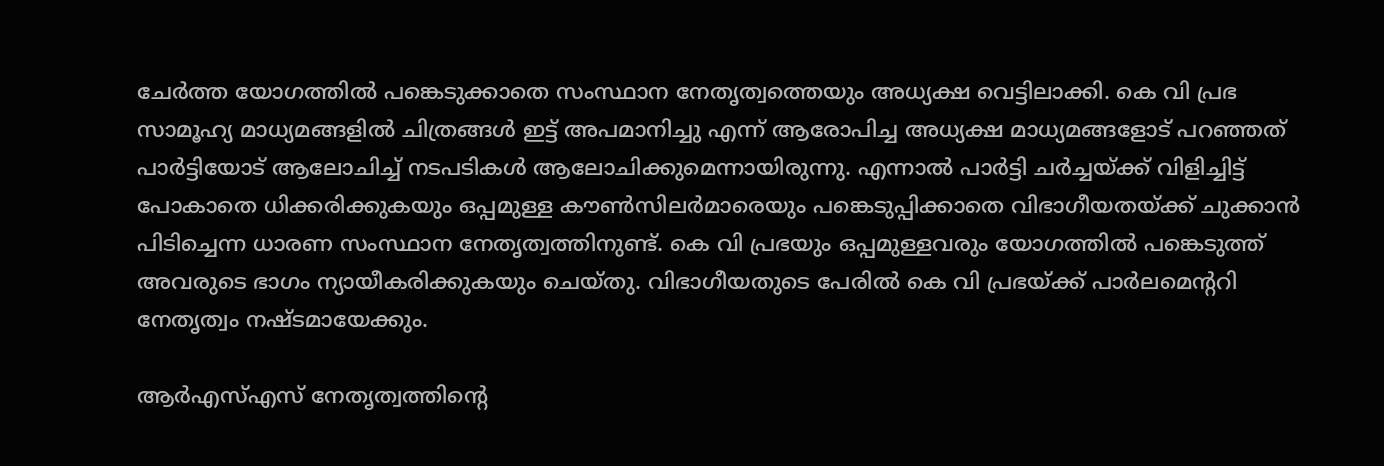ചേര്‍ത്ത യോഗത്തില്‍ പങ്കെടുക്കാതെ സംസ്ഥാന നേതൃത്വത്തെയും അധ്യക്ഷ വെട്ടിലാക്കി. കെ വി പ്രഭ സാമൂഹ്യ മാധ്യമങ്ങളില്‍ ചിത്രങ്ങള്‍ ഇട്ട് അപമാനിച്ചു എന്ന് ആരോപിച്ച അധ്യക്ഷ മാധ്യമങ്ങളോട് പറഞ്ഞത് പാര്‍ട്ടിയോട് ആലോചിച്ച്‌ നടപടികള്‍ ആലോചിക്കുമെന്നായിരുന്നു. എന്നാല്‍ പാര്‍ട്ടി ചര്‍ച്ചയ്ക്ക് വിളിച്ചിട്ട് പോകാതെ ധിക്കരിക്കുകയും ഒപ്പമുള്ള കൗണ്‍സിലര്‍മാരെയും പങ്കെടുപ്പിക്കാതെ വിഭാഗീയതയ്ക്ക് ചുക്കാന്‍ പിടിച്ചെന്ന ധാരണ സംസ്ഥാന നേതൃത്വത്തിനുണ്ട്. കെ വി പ്രഭയും ഒപ്പമുള്ളവരും യോഗത്തില്‍ പങ്കെടുത്ത് അവരുടെ ഭാഗം ന്യായീകരിക്കുകയും ചെയ്തു. വിഭാഗീയതുടെ പേരില്‍ കെ വി പ്രഭയ്ക്ക് പാര്‍ലമെന്ററി നേതൃത്വം നഷ്ടമായേക്കും.

ആര്‍എസ്‌എസ് നേതൃത്വത്തിന്റെ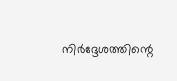നിര്‍ദ്ദേശത്തിന്റെ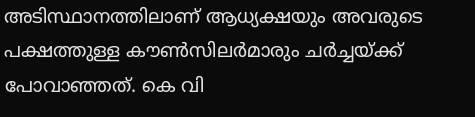അടിസ്ഥാനത്തിലാണ് ആധ്യക്ഷയും അവരുടെ പക്ഷത്തുള്ള കൗണ്‍സിലര്‍മാരും ചര്‍ച്ചയ്ക്ക് പോവാഞ്ഞത്. കെ വി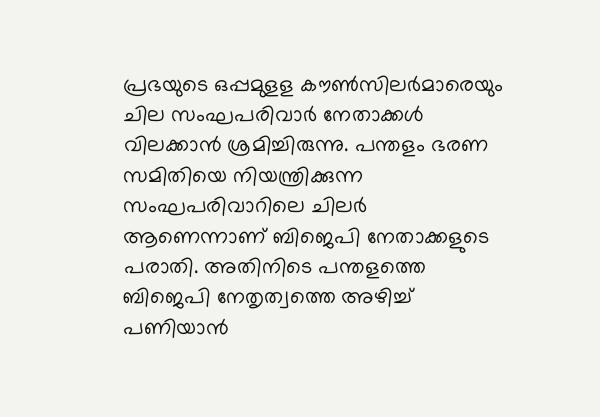പ്രഭയുടെ ഒപ്പമുളള കൗണ്‍സിലര്‍മാരെയും ചില സംഘപരിവാര്‍ നേതാക്കള്‍ വിലക്കാന്‍ ശ്രമിച്ചിരുന്നു. പന്തളം ഭരണ സമിതിയെ നിയന്ത്രിക്കുന്ന സംഘപരിവാറിലെ ചിലര്‍ ആണെന്നാണ് ബിജെപി നേതാക്കളുടെ പരാതി. അതിനിടെ പന്തളത്തെ ബിജെപി നേതൃത്വത്തെ അഴിച്ച്‌ പണിയാന്‍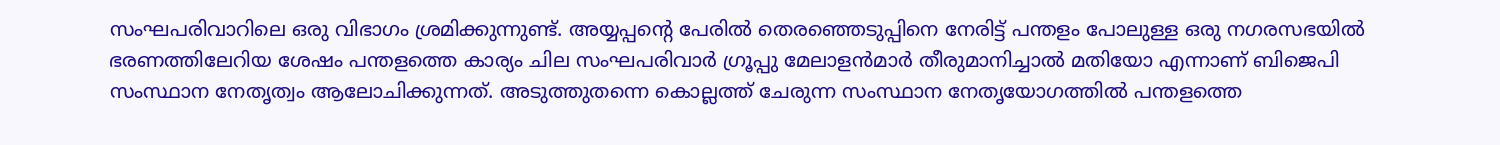സംഘപരിവാറിലെ ഒരു വിഭാഗം ശ്രമിക്കുന്നുണ്ട്. അയ്യപ്പന്റെ പേരില്‍ തെരഞ്ഞെടുപ്പിനെ നേരിട്ട് പന്തളം പോലുള്ള ഒരു നഗരസഭയില്‍ ഭരണത്തിലേറിയ ശേഷം പന്തളത്തെ കാര്യം ചില സംഘപരിവാര്‍ ഗ്രൂപ്പു മേലാളന്‍മാര്‍ തീരുമാനിച്ചാല്‍ മതിയോ എന്നാണ് ബിജെപി സംസ്ഥാന നേതൃത്വം ആലോചിക്കുന്നത്. അടുത്തുതന്നെ കൊല്ലത്ത് ചേരുന്ന സംസ്ഥാന നേതൃയോഗത്തില്‍ പന്തളത്തെ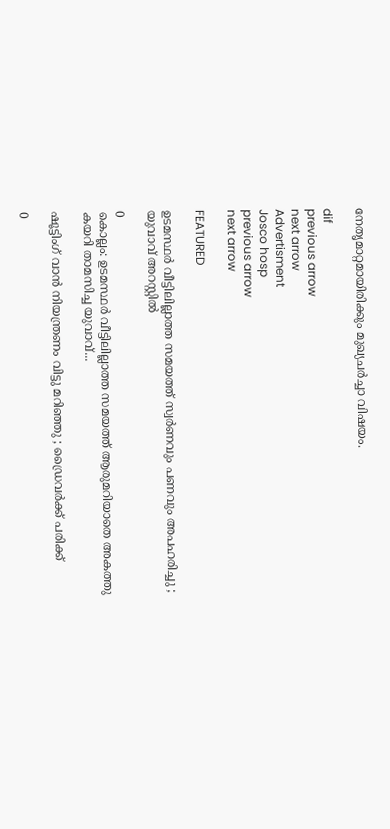നേതൃമാറ്റമായിരിക്കും മുഖ്യചര്‍ച്ചാ വിഷയം.

dif
previous arrow
next arrow
Advertisment
Josco hosp
previous arrow
next arrow

FEATURED

ഉടമസ്ഥർ വീട്ടിലില്ലാത്ത സമയത്ത് സ്വർണവും പണവും അപഹരിച്ചു ; യുവാവ് അറസ്റ്റിൽ

0
കൊല്ലം: ഉടമസ്ഥർ വീട്ടിലില്ലാത്ത സമയത്ത് ആരുമറിയാതെ അകത്തു കയറി താമസിച്ച യുവാവ്...

ഷൂട്ടിംഗ് വാന്‍ നിയന്ത്രണം വിട്ടു മറിഞ്ഞു ; ഡ്രൈവര്‍ക്ക് പരിക്ക്

0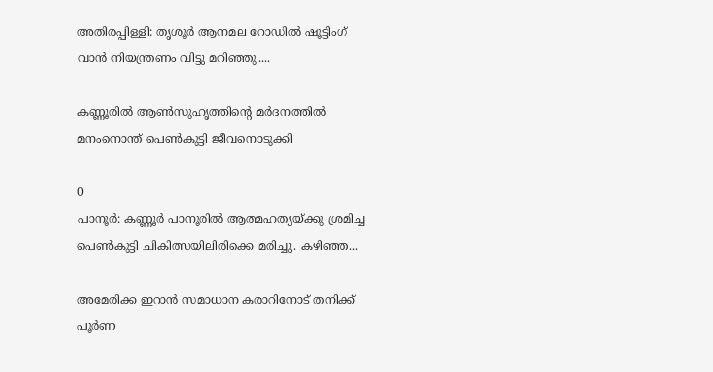അതിരപ്പിള്ളി: തൃശൂര്‍ ആനമല റോഡില്‍ ഷൂട്ടിംഗ് വാന്‍ നിയന്ത്രണം വിട്ടു മറിഞ്ഞു....

കണ്ണൂരിൽ ആൺസുഹൃത്തിന്‍റെ മർദനത്തിൽ മനംനൊന്ത് പെൺകുട്ടി ജീവനൊടുക്കി

0
പാനൂർ: കണ്ണൂർ പാനൂരിൽ ആത്മഹത്യയ്ക്കു ശ്രമിച്ച പെൺകുട്ടി ചികിത്സയിലിരിക്കെ മരിച്ചു. കഴിഞ്ഞ...

അമേരിക്ക ഇറാൻ സമാധാന കരാറിനോട് തനിക്ക് പൂർണ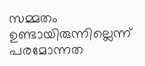സമ്മതം ഉണ്ടായിരുന്നില്ലെന്ന് പരമോന്നത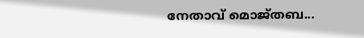നേതാവ് മൊജ്തബ...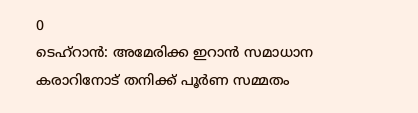0
ടെഹ്റാൻ: അമേരിക്ക ഇറാൻ സമാധാന കരാറിനോട് തനിക്ക് പൂർണ സമ്മതം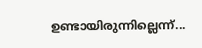ഉണ്ടായിരുന്നില്ലെന്ന്...